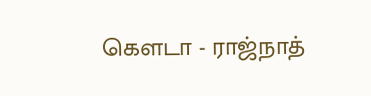கெளடா - ராஜ்நாத்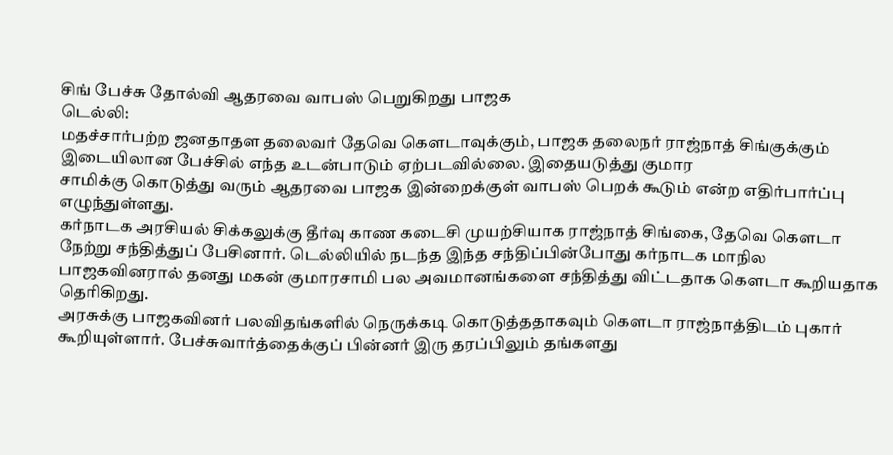சிங் பேச்சு தோல்வி ஆதரவை வாபஸ் பெறுகிறது பாஜக
டெல்லி:
மதச்சார்பற்ற ஜனதாதள தலைவர் தேவெ கெளடாவுக்கும், பாஜக தலைநர் ராஜ்நாத் சிங்குக்கும் இடையிலான பேச்சில் எந்த உடன்பாடும் ஏற்படவில்லை. இதையடுத்து குமார
சாமிக்கு கொடுத்து வரும் ஆதரவை பாஜக இன்றைக்குள் வாபஸ் பெறக் கூடும் என்ற எதிர்பார்ப்பு எழுந்துள்ளது.
கர்நாடக அரசியல் சிக்கலுக்கு தீர்வு காண கடைசி முயற்சியாக ராஜ்நாத் சிங்கை, தேவெ கெளடா நேற்று சந்தித்துப் பேசினார். டெல்லியில் நடந்த இந்த சந்திப்பின்போது கர்நாடக மாநில பாஜகவினரால் தனது மகன் குமாரசாமி பல அவமானங்களை சந்தித்து விட்டதாக கெளடா கூறியதாக தெரிகிறது.
அரசுக்கு பாஜகவினர் பலவிதங்களில் நெருக்கடி கொடுத்ததாகவும் கெளடா ராஜ்நாத்திடம் புகார் கூறியுள்ளார். பேச்சுவார்த்தைக்குப் பின்னர் இரு தரப்பிலும் தங்களது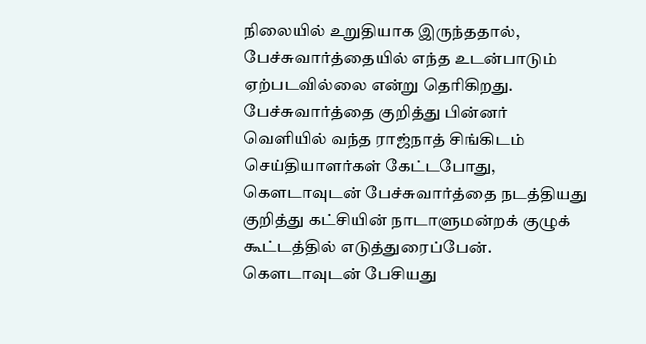நிலையில் உறுதியாக இருந்ததால், பேச்சுவார்த்தையில் எந்த உடன்பாடும் ஏற்படவில்லை என்று தெரிகிறது.
பேச்சுவார்த்தை குறித்து பின்னர் வெளியில் வந்த ராஜ்நாத் சிங்கிடம் செய்தியாளர்கள் கேட்டபோது, கெளடாவுடன் பேச்சுவார்த்தை நடத்தியது குறித்து கட்சியின் நாடாளுமன்றக் குழுக் கூட்டத்தில் எடுத்துரைப்பேன். கெளடாவுடன் பேசியது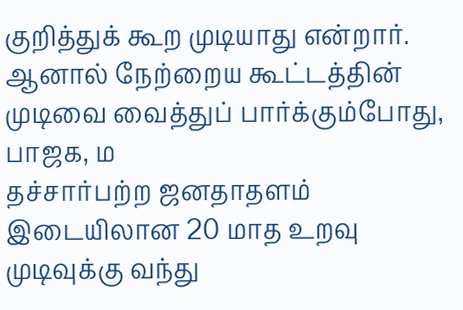குறித்துக் கூற முடியாது என்றார்.
ஆனால் நேற்றைய கூட்டத்தின் முடிவை வைத்துப் பார்க்கும்போது, பாஜக, ம
தச்சார்பற்ற ஜனதாதளம் இடையிலான 20 மாத உறவு முடிவுக்கு வந்து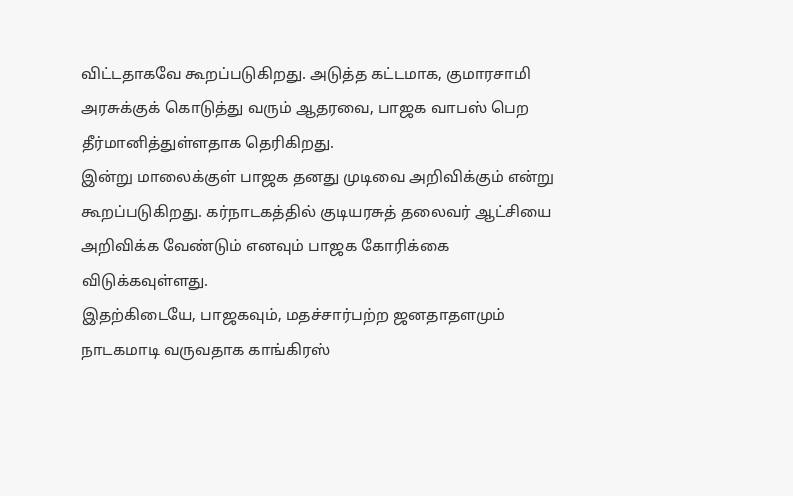விட்டதாகவே கூறப்படுகிறது. அடுத்த கட்டமாக, குமாரசாமி அரசுக்குக் கொடுத்து வரும் ஆதரவை, பாஜக வாபஸ் பெற தீர்மானித்துள்ளதாக தெரிகிறது.
இன்று மாலைக்குள் பாஜக தனது முடிவை அறிவிக்கும் என்று கூறப்படுகிறது. கர்நாடகத்தில் குடியரசுத் தலைவர் ஆட்சியை அறிவிக்க வேண்டும் எனவும் பாஜக கோரிக்கை விடுக்கவுள்ளது.
இதற்கிடையே, பாஜகவும், மதச்சார்பற்ற ஜனதாதளமும் நாடகமாடி வருவதாக காங்கிரஸ்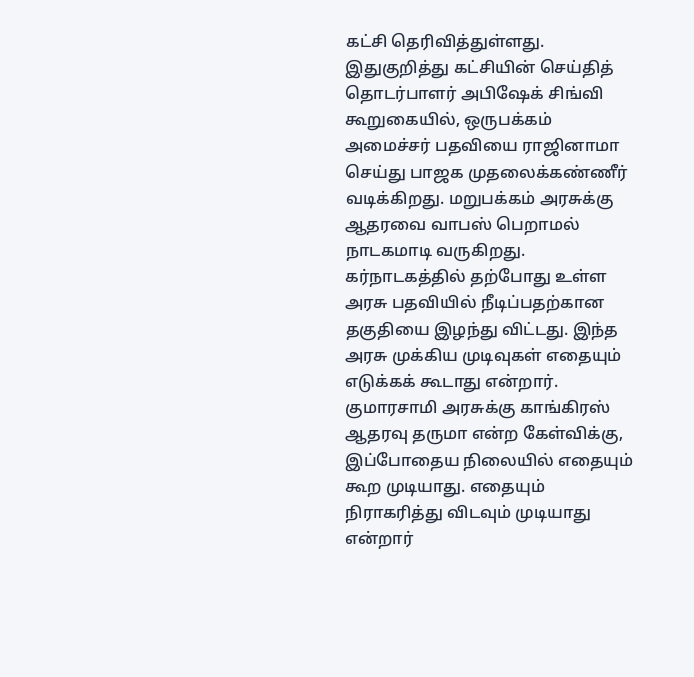கட்சி தெரிவித்துள்ளது. இதுகுறித்து கட்சியின் செய்தித் தொடர்பாளர் அபிஷேக் சிங்வி கூறுகையில், ஒருபக்கம் அமைச்சர் பதவியை ராஜினாமா செய்து பாஜக முதலைக்கண்ணீர் வடிக்கிறது. மறுபக்கம் அரசுக்கு ஆதரவை வாபஸ் பெறாமல் நாடகமாடி வருகிறது.
கர்நாடகத்தில் தற்போது உள்ள அரசு பதவியில் நீடிப்பதற்கான தகுதியை இழந்து விட்டது. இந்த அரசு முக்கிய முடிவுகள் எதையும் எடுக்கக் கூடாது என்றார்.
குமாரசாமி அரசுக்கு காங்கிரஸ் ஆதரவு தருமா என்ற கேள்விக்கு, இப்போதைய நிலையில் எதையும் கூற முடியாது. எதையும் நிராகரித்து விடவும் முடியாது என்றார்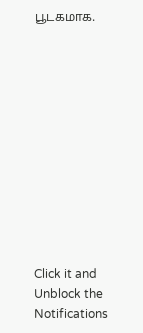பூடகமாக.












Click it and Unblock the Notifications